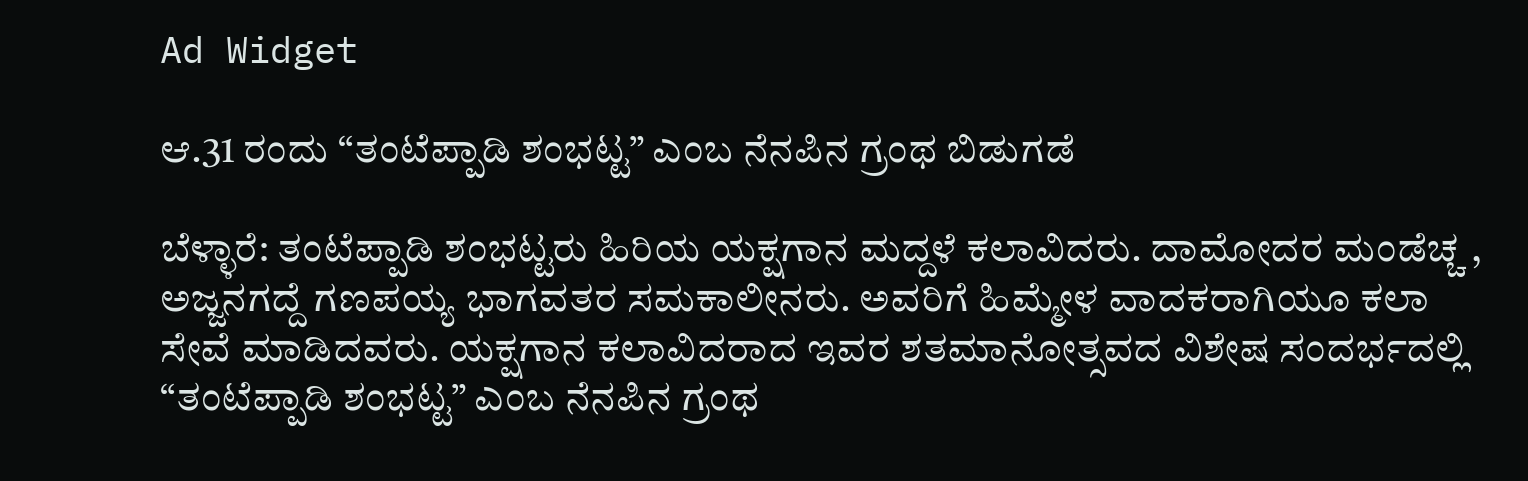Ad Widget

ಆ.31 ರಂದು “ತಂಟೆಪ್ಪಾಡಿ ಶಂಭಟ್ಟ” ಎಂಬ ನೆನಪಿನ ಗ್ರಂಥ ಬಿಡುಗಡೆ

ಬೆಳ್ಳಾರೆ: ತಂಟೆಪ್ಪಾಡಿ ಶಂಭಟ್ಟರು ಹಿರಿಯ ಯಕ್ಷಗಾನ ಮದ್ದಳೆ ಕಲಾವಿದರು. ದಾಮೋದರ ಮಂಡೆಚ್ಚ , ಅಜ್ಜನಗದ್ದೆ ಗಣಪಯ್ಯ ಭಾಗವತರ ಸಮಕಾಲೀನರು. ಅವರಿಗೆ ಹಿಮ್ಮೇಳ ವಾದಕರಾಗಿಯೂ ಕಲಾ ಸೇವೆ ಮಾಡಿದವರು. ಯಕ್ಷಗಾನ ಕಲಾವಿದರಾದ ಇವರ ಶತಮಾನೋತ್ಸವದ ವಿಶೇಷ ಸಂದರ್ಭದಲ್ಲಿ “ತಂಟೆಪ್ಪಾಡಿ ಶಂಭಟ್ಟ” ಎಂಬ ನೆನಪಿನ ಗ್ರಂಥ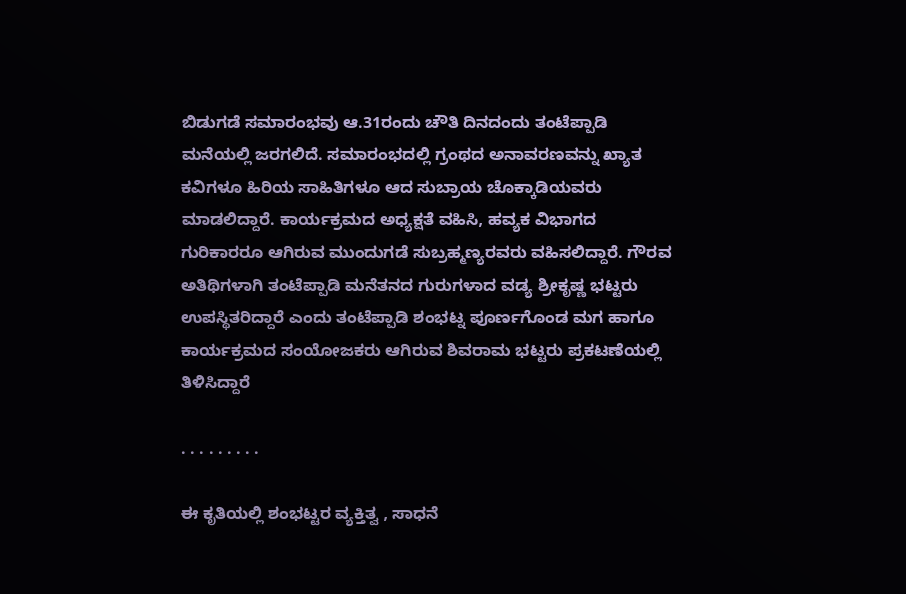ಬಿಡುಗಡೆ ಸಮಾರಂಭವು ಆ.31ರಂದು ಚೌತಿ ದಿನದಂದು ತಂಟೆಪ್ಪಾಡಿ ಮನೆಯಲ್ಲಿ ಜರಗಲಿದೆ. ಸಮಾರಂಭದಲ್ಲಿ ಗ್ರಂಥದ ಅನಾವರಣವನ್ನು ಖ್ಯಾತ ಕವಿಗಳೂ ಹಿರಿಯ ಸಾಹಿತಿಗಳೂ ಆದ ಸುಬ್ರಾಯ ಚೊಕ್ಕಾಡಿಯವರು ಮಾಡಲಿದ್ದಾರೆ. ಕಾರ್ಯಕ್ರಮದ ಅಧ್ಯಕ್ಷತೆ ವಹಿಸಿ, ಹವ್ಯಕ ವಿಭಾಗದ ಗುರಿಕಾರರೂ ಆಗಿರುವ ಮುಂದುಗಡೆ ಸುಬ್ರಹ್ಮಣ್ಯರವರು ವಹಿಸಲಿದ್ದಾರೆ. ಗೌರವ ಅತಿಥಿಗಳಾಗಿ ತಂಟೆಪ್ಪಾಡಿ ಮನೆತನದ ಗುರುಗಳಾದ ವಡ್ಯ ಶ್ರೀಕೃಷ್ಣ ಭಟ್ಟರು ಉಪಸ್ಥಿತರಿದ್ದಾರೆ ಎಂದು ತಂಟೆಪ್ಪಾಡಿ ಶಂಭಟ್ನ ಪೂರ್ಣಗೊಂಡ ಮಗ ಹಾಗೂ ಕಾರ್ಯಕ್ರಮದ ಸಂಯೋಜಕರು ಆಗಿರುವ ಶಿವರಾಮ ಭಟ್ಟರು ಪ್ರಕಟಣೆಯಲ್ಲಿ ತಿಳಿಸಿದ್ದಾರೆ

. . . . . . . . .

ಈ ಕೃತಿಯಲ್ಲಿ ಶಂಭಟ್ಟರ ವ್ಯಕ್ತಿತ್ವ , ಸಾಧನೆ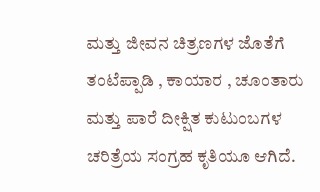ಮತ್ತು ಜೀವನ ಚಿತ್ರಣಗಳ ಜೊತೆಗೆ ತಂಟೆಪ್ಪಾಡಿ , ಕಾಯಾರ , ಚೂಂತಾರು ಮತ್ತು ಪಾರೆ ದೀಕ್ಷಿತ ಕುಟುಂಬಗಳ ಚರಿತ್ರೆಯ ಸಂಗ್ರಹ ಕೃತಿಯೂ ಆಗಿದೆ.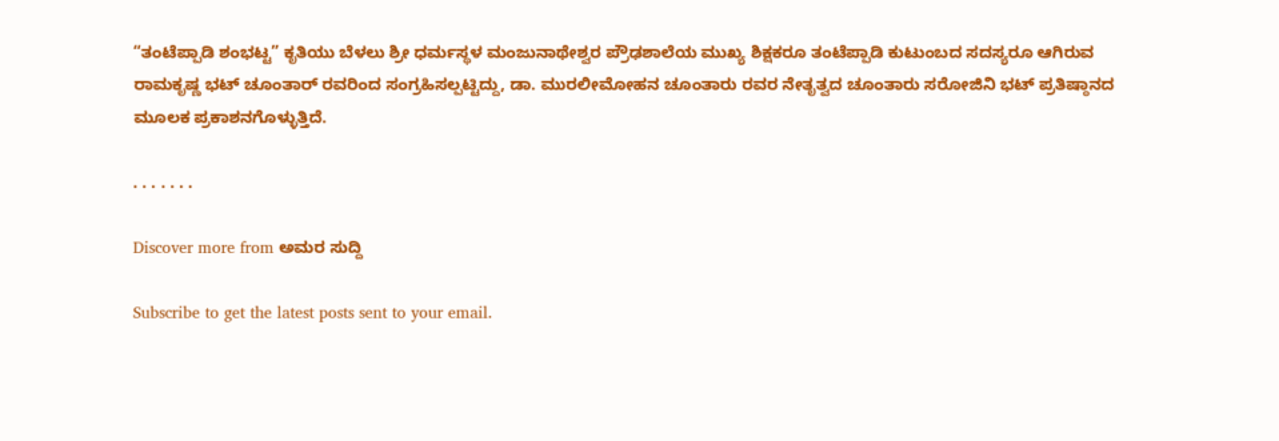“ತಂಟೆಪ್ಪಾಡಿ ಶಂಭಟ್ಟ” ಕೃತಿಯು ಬೆಳಲು ಶ್ರೀ ಧರ್ಮಸ್ಥಳ ಮಂಜುನಾಥೇಶ್ವರ ಪ್ರೌಢಶಾಲೆಯ ಮುಖ್ಯ ಶಿಕ್ಷಕರೂ ತಂಟೆಪ್ಪಾಡಿ ಕುಟುಂಬದ ಸದಸ್ಯರೂ ಆಗಿರುವ ರಾಮಕೃಷ್ಣ ಭಟ್ ಚೂಂತಾರ್ ರವರಿಂದ ಸಂಗ್ರಹಿಸಲ್ಪಟ್ಟಿದ್ದು, ಡಾ. ಮುರಲೀಮೋಹನ ಚೂಂತಾರು ರವರ ನೇತೃತ್ವದ ಚೂಂತಾರು ಸರೋಜಿನಿ ಭಟ್ ಪ್ರತಿಷ್ಠಾನದ ಮೂಲಕ ಪ್ರಕಾಶನಗೊಳ್ಳುತ್ತಿದೆ.

. . . . . . .

Discover more from ಅಮರ ಸುದ್ದಿ

Subscribe to get the latest posts sent to your email.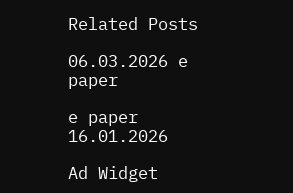Related Posts

06.03.2026 e paper

e paper 16.01.2026

Ad Widget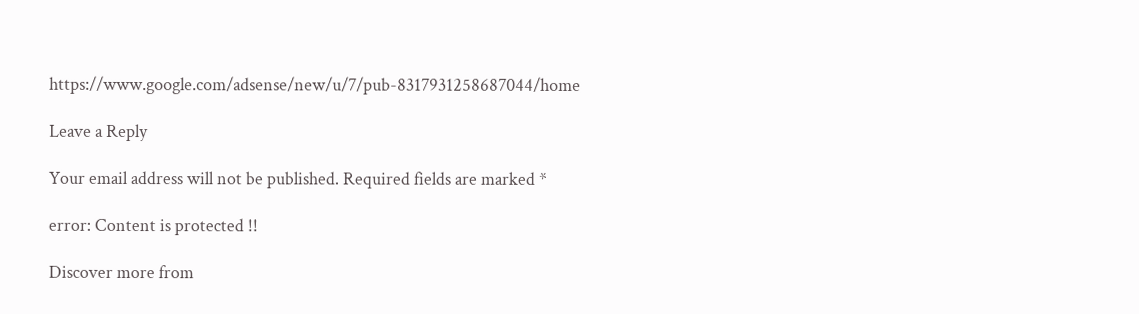https://www.google.com/adsense/new/u/7/pub-8317931258687044/home

Leave a Reply

Your email address will not be published. Required fields are marked *

error: Content is protected !!

Discover more from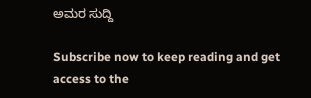ಅಮರ ಸುದ್ದಿ

Subscribe now to keep reading and get access to the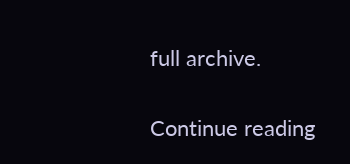full archive.

Continue reading